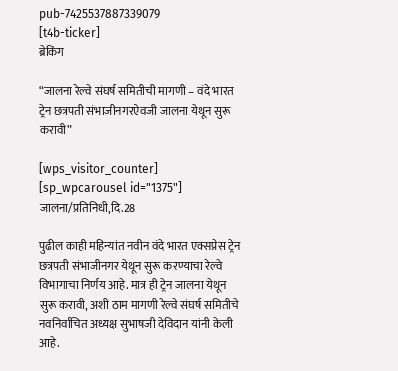pub-7425537887339079
[t4b-ticker]
ब्रेकिंग

“जालना रेल्वे संघर्ष समितीची मागणी – वंदे भारत ट्रेन छत्रपती संभाजीनगरऐवजी जालना येथून सुरू करावी”

[wps_visitor_counter] [sp_wpcarousel id="1375"]
जालना/प्रतिनिधी,दि.28

पुढील काही महिन्यांत नवीन वंदे भारत एक्सप्रेस ट्रेन छत्रपती संभाजीनगर येथून सुरू करण्याचा रेल्वे विभागाचा निर्णय आहे. मात्र ही ट्रेन जालना येथून सुरू करावी, अशी ठाम मागणी रेल्वे संघर्ष समितीचे नवनिर्वाचित अध्यक्ष सुभाषजी देविदान यांनी केली आहे.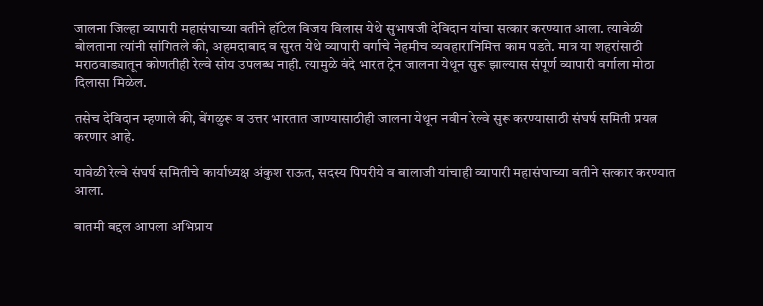जालना जिल्हा व्यापारी महासंघाच्या वतीने हॉटेल विजय विलास येथे सुभाषजी देविदान यांचा सत्कार करण्यात आला. त्यावेळी बोलताना त्यांनी सांगितले की, अहमदाबाद व सुरत येथे व्यापारी वर्गाचे नेहमीच व्यवहारानिमित्त काम पडते. मात्र या शहरांसाठी मराठवाड्यातून कोणतीही रेल्वे सोय उपलब्ध नाही. त्यामुळे वंदे भारत ट्रेन जालना येथून सुरू झाल्यास संपूर्ण व्यापारी वर्गाला मोठा दिलासा मिळेल.

तसेच देविदान म्हणाले की, बेंगळुरू व उत्तर भारतात जाण्यासाठीही जालना येथून नवीन रेल्वे सुरू करण्यासाठी संघर्ष समिती प्रयत्न करणार आहे.

यावेळी रेल्वे संघर्ष समितीचे कार्याध्यक्ष अंकुश राऊत, सदस्य पिपरीये व बालाजी यांचाही व्यापारी महासंघाच्या वतीने सत्कार करण्यात आला.

बातमी बद्दल आपला अभिप्राय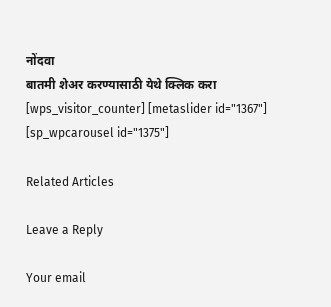नोंदवा
बातमी शेअर करण्यासाठी येथे क्लिक करा
[wps_visitor_counter] [metaslider id="1367"]
[sp_wpcarousel id="1375"]

Related Articles

Leave a Reply

Your email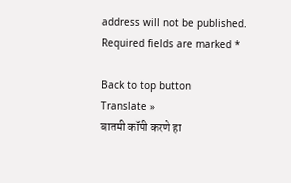address will not be published. Required fields are marked *

Back to top button
Translate »
बातमी कॉपी करणे हा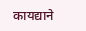कायद्याने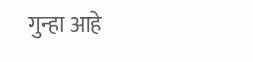गुन्हा आहे